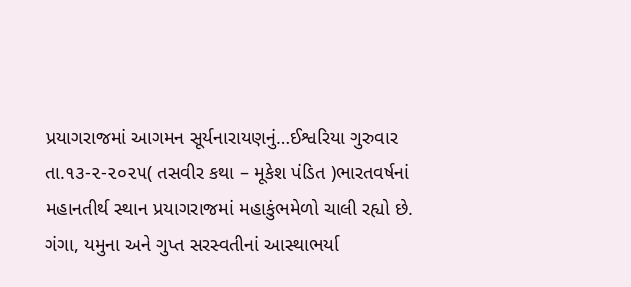પ્રયાગરાજમાં આગમન સૂર્યનારાયણનું…ઈશ્વરિયા ગુરુવાર તા.૧૩-૨-૨૦૨૫( તસવીર કથા – મૂકેશ પંડિત )ભારતવર્ષનાં મહાનતીર્થ સ્થાન પ્રયાગરાજમાં મહાકુંભમેળો ચાલી રહ્યો છે. ગંગા, યમુના અને ગુપ્ત સરસ્વતીનાં આસ્થાભર્યા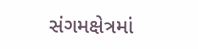સંગમક્ષેત્રમાં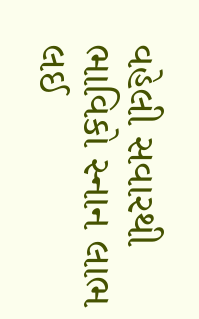વહેલી સવારથી ભાવિકો સ્નાન લાભ લઈ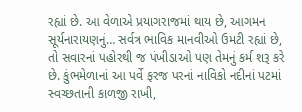રહ્યાં છે. આ વેળાએ પ્રયાગરાજમાં થાય છે, આગમન સૂર્યનારાયણનું… સર્વત્ર ભાવિક માનવીઓ ઉમટી રહ્યાં છે, તો સવારનાં પહોરથી જ પંખીડાઓ પણ તેમનું કર્મ શરૂ કરે છે. કુંભમેળાનાં આ પર્વે ફરજ પરનાં નાવિકો નદીનાં પટમાં સ્વચ્છતાની કાળજી રાખી,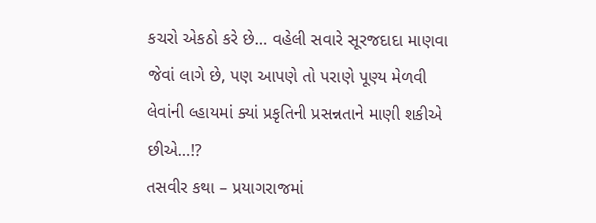કચરો એકઠો કરે છે… વહેલી સવારે સૂરજદાદા માણવા જેવાં લાગે છે, પણ આપણે તો પરાણે પૂણ્ય મેળવી લેવાંની લ્હાયમાં ક્યાં પ્રકૃતિની પ્રસન્નતાને માણી શકીએ છીએ…!?
તસવીર કથા – પ્રયાગરાજમાં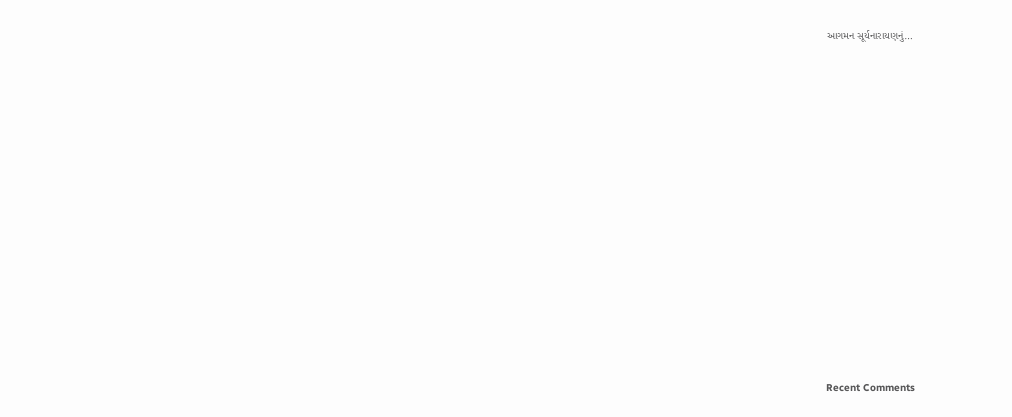આગમન સૂર્યનારાયણનું…















Recent Comments